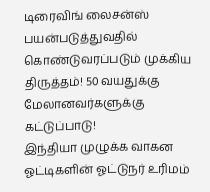டிரைவிங் லைசன்ஸ் பயன்படுத்துவதில் கொண்டுவரப்படும் முக்கிய திருத்தம்! 50 வயதுக்கு மேலானவர்களுக்கு கட்டுப்பாடு!
இந்தியா முழுக்க வாகன ஓட்டிகளின் ஓட்டுநர் உரிமம்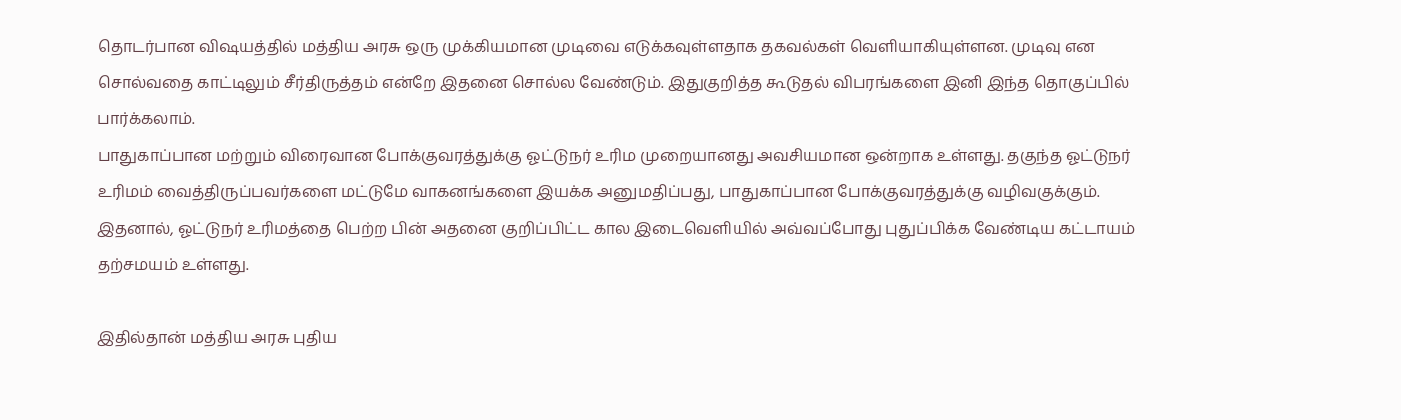தொடர்பான விஷயத்தில் மத்திய அரசு ஒரு முக்கியமான முடிவை எடுக்கவுள்ளதாக தகவல்கள் வெளியாகியுள்ளன. முடிவு என சொல்வதை காட்டிலும் சீர்திருத்தம் என்றே இதனை சொல்ல வேண்டும். இதுகுறித்த கூடுதல் விபரங்களை இனி இந்த தொகுப்பில் பார்க்கலாம்.
பாதுகாப்பான மற்றும் விரைவான போக்குவரத்துக்கு ஓட்டுநர் உரிம முறையானது அவசியமான ஒன்றாக உள்ளது. தகுந்த ஓட்டுநர் உரிமம் வைத்திருப்பவர்களை மட்டுமே வாகனங்களை இயக்க அனுமதிப்பது, பாதுகாப்பான போக்குவரத்துக்கு வழிவகுக்கும். இதனால், ஓட்டுநர் உரிமத்தை பெற்ற பின் அதனை குறிப்பிட்ட கால இடைவெளியில் அவ்வப்போது புதுப்பிக்க வேண்டிய கட்டாயம் தற்சமயம் உள்ளது.

இதில்தான் மத்திய அரசு புதிய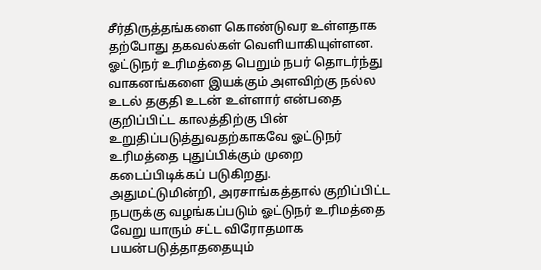சீர்திருத்தங்களை கொண்டுவர உள்ளதாக தற்போது தகவல்கள் வெளியாகியுள்ளன. ஓட்டுநர் உரிமத்தை பெறும் நபர் தொடர்ந்து வாகனங்களை இயக்கும் அளவிற்கு நல்ல உடல் தகுதி உடன் உள்ளார் என்பதை குறிப்பிட்ட காலத்திற்கு பின் உறுதிப்படுத்துவதற்காகவே ஓட்டுநர் உரிமத்தை புதுப்பிக்கும் முறை கடைப்பிடிக்கப் படுகிறது.
அதுமட்டுமின்றி, அரசாங்கத்தால் குறிப்பிட்ட நபருக்கு வழங்கப்படும் ஓட்டுநர் உரிமத்தை வேறு யாரும் சட்ட விரோதமாக பயன்படுத்தாததையும்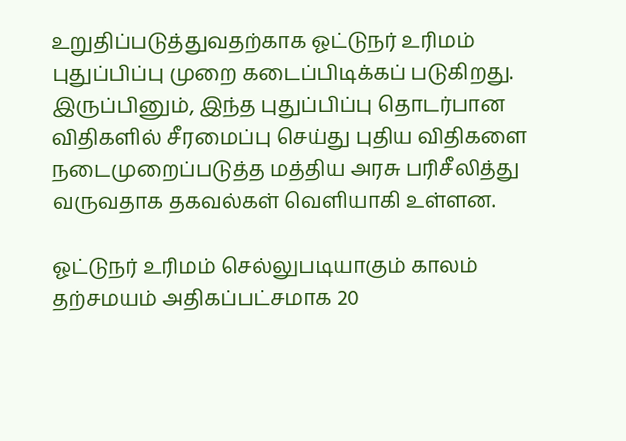உறுதிப்படுத்துவதற்காக ஓட்டுநர் உரிமம் புதுப்பிப்பு முறை கடைப்பிடிக்கப் படுகிறது. இருப்பினும், இந்த புதுப்பிப்பு தொடர்பான விதிகளில் சீரமைப்பு செய்து புதிய விதிகளை நடைமுறைப்படுத்த மத்திய அரசு பரிசீலித்து வருவதாக தகவல்கள் வெளியாகி உள்ளன.

ஓட்டுநர் உரிமம் செல்லுபடியாகும் காலம் தற்சமயம் அதிகப்பட்சமாக 20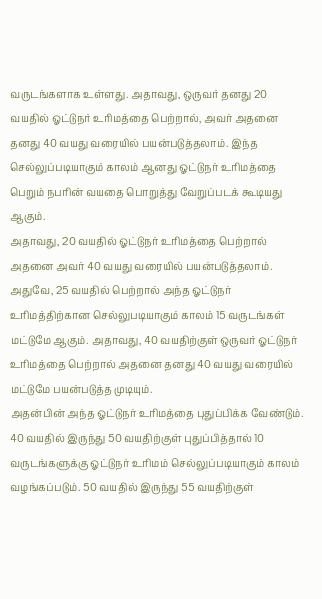வருடங்களாக உள்ளது. அதாவது, ஒருவர் தனது 20 வயதில் ஓட்டுநர் உரிமத்தை பெற்றால், அவர் அதனை தனது 40 வயது வரையில் பயன்படுத்தலாம். இந்த செல்லுப்படியாகும் காலம் ஆனது ஓட்டுநர் உரிமத்தை பெறும் நபரின் வயதை பொறுத்து வேறுப்படக் கூடியது ஆகும்.
அதாவது, 20 வயதில் ஓட்டுநர் உரிமத்தை பெற்றால் அதனை அவர் 40 வயது வரையில் பயன்படுத்தலாம். அதுவே, 25 வயதில் பெற்றால் அந்த ஓட்டுநர் உரிமத்திற்கான செல்லுபடியாகும் காலம் 15 வருடங்கள் மட்டுமே ஆகும். அதாவது, 40 வயதிற்குள் ஒருவர் ஓட்டுநர் உரிமத்தை பெற்றால் அதனை தனது 40 வயது வரையில் மட்டுமே பயன்படுத்த முடியும்.
அதன்பின் அந்த ஓட்டுநர் உரிமத்தை புதுப்பிக்க வேண்டும். 40 வயதில் இருந்து 50 வயதிற்குள் புதுப்பித்தால் 10 வருடங்களுக்கு ஓட்டுநர் உரிமம் செல்லுப்படியாகும் காலம் வழங்கப்படும். 50 வயதில் இருந்து 55 வயதிற்குள்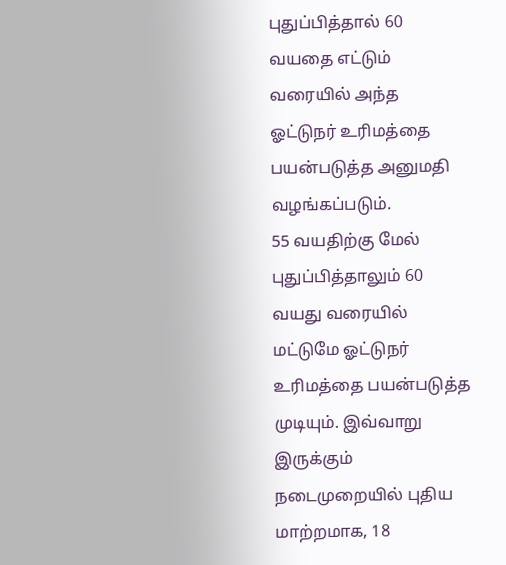புதுப்பித்தால் 60 வயதை எட்டும் வரையில் அந்த ஓட்டுநர் உரிமத்தை பயன்படுத்த அனுமதி வழங்கப்படும்.
55 வயதிற்கு மேல் புதுப்பித்தாலும் 60 வயது வரையில் மட்டுமே ஓட்டுநர் உரிமத்தை பயன்படுத்த முடியும். இவ்வாறு இருக்கும் நடைமுறையில் புதிய மாற்றமாக, 18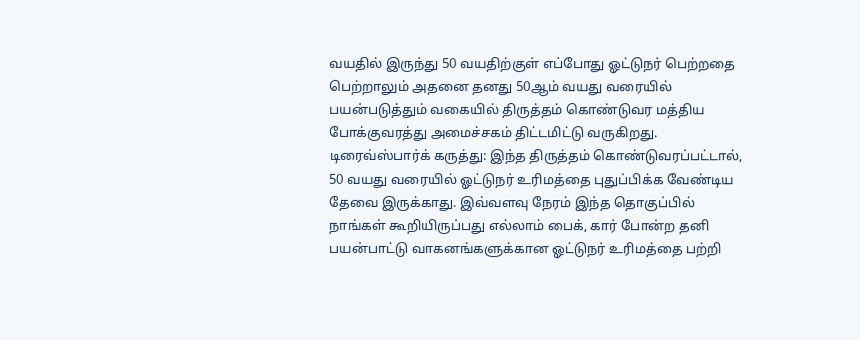வயதில் இருந்து 50 வயதிற்குள் எப்போது ஓட்டுநர் பெற்றதை பெற்றாலும் அதனை தனது 50ஆம் வயது வரையில் பயன்படுத்தும் வகையில் திருத்தம் கொண்டுவர மத்திய போக்குவரத்து அமைச்சகம் திட்டமிட்டு வருகிறது.
டிரைவ்ஸ்பார்க் கருத்து: இந்த திருத்தம் கொண்டுவரப்பட்டால், 50 வயது வரையில் ஓட்டுநர் உரிமத்தை புதுப்பிக்க வேண்டிய தேவை இருக்காது. இவ்வளவு நேரம் இந்த தொகுப்பில் நாங்கள் கூறியிருப்பது எல்லாம் பைக், கார் போன்ற தனி பயன்பாட்டு வாகனங்களுக்கான ஓட்டுநர் உரிமத்தை பற்றி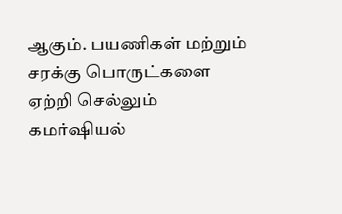ஆகும். பயணிகள் மற்றும் சரக்கு பொருட்களை ஏற்றி செல்லும் கமர்ஷியல்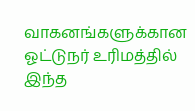வாகனங்களுக்கான ஓட்டுநர் உரிமத்தில் இந்த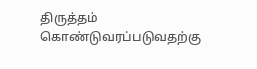திருத்தம் கொண்டுவரப்படுவதற்கு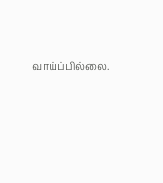வாய்ப்பில்லை.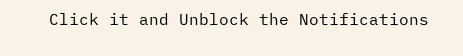Click it and Unblock the Notifications